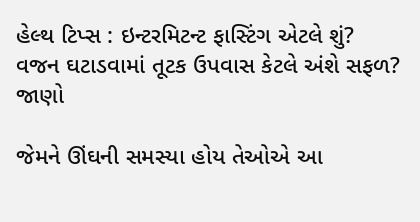હેલ્થ ટિપ્સ : ઇન્ટરમિટન્ટ ફાસ્ટિંગ એટલે શું? વજન ઘટાડવામાં તૂટક ઉપવાસ કેટલે અંશે સફળ? જાણો

જેમને ઊંઘની સમસ્યા હોય તેઓએ આ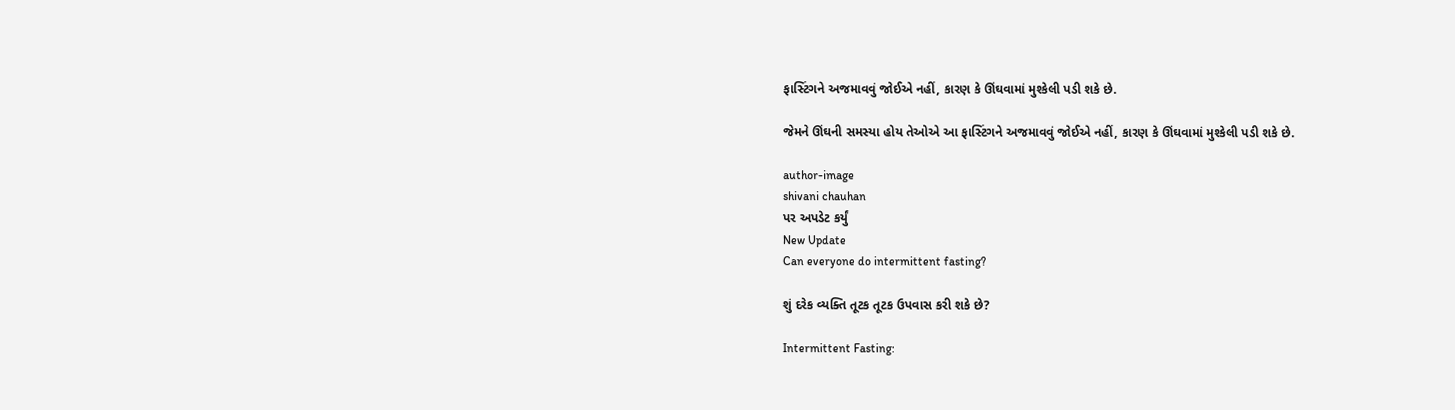ફાસ્ટિંગને અજમાવવું જોઈએ નહીં, કારણ કે ઊંઘવામાં મુશ્કેલી પડી શકે છે.

જેમને ઊંઘની સમસ્યા હોય તેઓએ આ ફાસ્ટિંગને અજમાવવું જોઈએ નહીં, કારણ કે ઊંઘવામાં મુશ્કેલી પડી શકે છે.

author-image
shivani chauhan
પર અપડેટ કર્યું
New Update
Can everyone do intermittent fasting?

શું દરેક વ્યક્તિ તૂટક તૂટક ઉપવાસ કરી શકે છે?

Intermittent Fasting: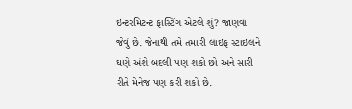ઇન્ટરમિટન્ટ ફાસ્ટિંગ એટલે શું? જાણવા જેવું છે. જેનાથી તમે તમારી લાઇફ સ્ટાઇલને ઘણે અંશે બદલી પણ શકો છો અને સારી રીતે મેનેજ પણ કરી શકો છે.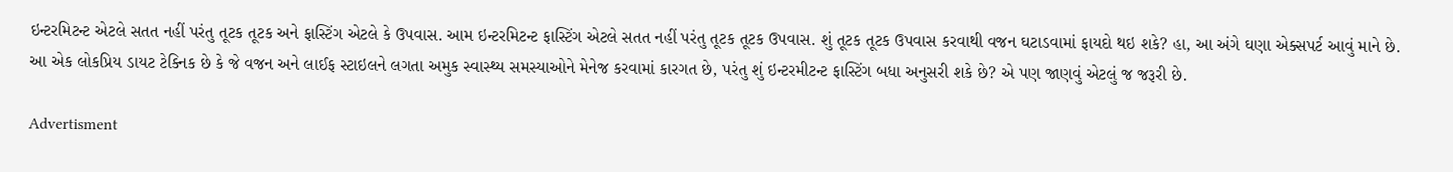ઇન્ટરમિટન્ટ એટલે સતત નહીં પરંતુ તૂટક તૂટક અને ફાસ્ટિંગ એટલે કે ઉપવાસ. આમ ઇન્ટરમિટન્ટ ફાસ્ટિંગ એટલે સતત નહીં પરંતુ તૂટક તૂટક ઉપવાસ. શું તૂટક તૂટક ઉપવાસ કરવાથી વજન ઘટાડવામાં ફાયદો થઇ શકે? હા, આ અંગે ઘણા એક્સપર્ટ આવું માને છે. આ એક લોકપ્રિય ડાયટ ટેક્નિક છે કે જે વજન અને લાઈફ સ્ટાઇલને લગતા અમુક સ્વાસ્થ્ય સમસ્યાઓને મેનેજ કરવામાં કારગત છે, પરંતુ શું ઇન્ટરમીટન્ટ ફાસ્ટિંગ બધા અનુસરી શકે છે? એ પણ જાણવું એટલું જ જરૂરી છે.

Advertisment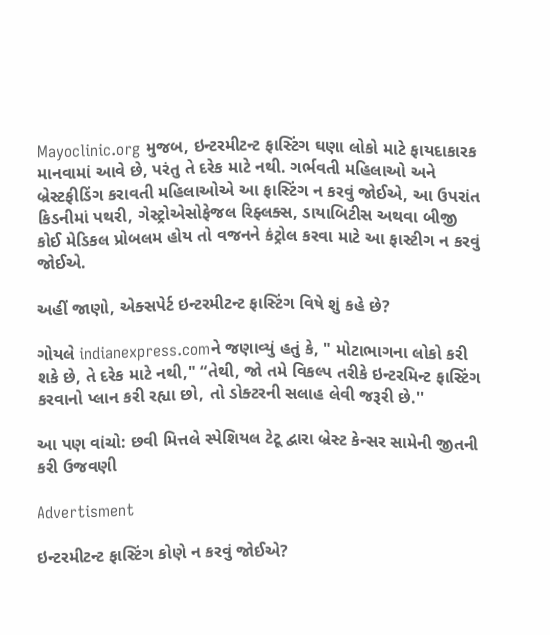Mayoclinic.org મુજબ, ઇન્ટરમીટન્ટ ફાસ્ટિંગ ઘણા લોકો માટે ફાયદાકારક માનવામાં આવે છે, પરંતુ તે દરેક માટે નથી. ગર્ભવતી મહિલાઓ અને બ્રેસ્ટફીડિંગ કરાવતી મહિલાઓએ આ ફાસ્ટિંગ ન કરવું જોઈએ, આ ઉપરાંત કિડનીમાં પથરી, ગેસ્ટ્રોએસોફેજલ રિફ્લક્સ, ડાયાબિટીસ અથવા બીજી કોઈ મેડિકલ પ્રોબલમ હોય તો વજનને કંટ્રોલ કરવા માટે આ ફાસ્ટીગ ન કરવું જોઈએ.

અહીં જાણો, એક્સપેર્ટ ઇન્ટરમીટન્ટ ફાસ્ટિંગ વિષે શું કહે છે?

ગોયલે indianexpress.comને જણાવ્યું હતું કે, " મોટાભાગના લોકો કરી શકે છે, તે દરેક માટે નથી," “તેથી, જો તમે વિકલ્પ તરીકે ઇન્ટરમિન્ટ ફાસ્ટિંગ કરવાનો પ્લાન કરી રહ્યા છો, તો ડોક્ટરની સલાહ લેવી જરૂરી છે.''

આ પણ વાંચો: છવી મિત્તલે સ્પેશિયલ ટેટૂ દ્વારા બ્રેસ્ટ કેન્સર સામેની જીતની કરી ઉજવણી

Advertisment

ઇન્ટરમીટન્ટ ફાસ્ટિંગ કોણે ન કરવું જોઈએ?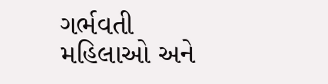ગર્ભવતી મહિલાઓ અને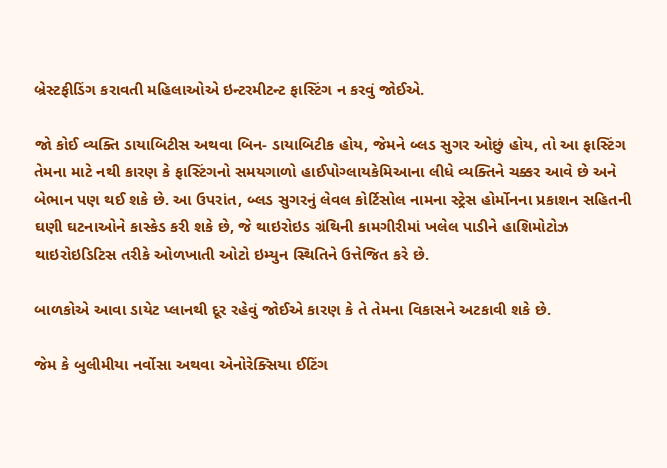બ્રેસ્ટફીડિંગ કરાવતી મહિલાઓએ ઇન્ટરમીટન્ટ ફાસ્ટિંગ ન કરવું જોઈએ.

જો કોઈ વ્યક્તિ ડાયાબિટીસ અથવા બિન- ડાયાબિટીક હોય, જેમને બ્લડ સુગર ઓછું હોય, તો આ ફાસ્ટિંગ તેમના માટે નથી કારણ કે ફાસ્ટિંગનો સમયગાળો હાઈપોગ્લાયકેમિઆના લીધે વ્યક્તિને ચક્કર આવે છે અને બેભાન પણ થઈ શકે છે. આ ઉપરાંત, બ્લડ સુગરનું લેવલ કોર્ટિસોલ નામના સ્ટ્રેસ હોર્મોનના પ્રકાશન સહિતની ઘણી ઘટનાઓને કાસ્કેડ કરી શકે છે, જે થાઇરોઇડ ગ્રંથિની કામગીરીમાં ખલેલ પાડીને હાશિમોટોઝ થાઇરોઇડિટિસ તરીકે ઓળખાતી ઓટો ઇમ્યુન સ્થિતિને ઉત્તેજિત કરે છે.

બાળકોએ આવા ડાયેટ પ્લાનથી દૂર રહેવું જોઈએ કારણ કે તે તેમના વિકાસને અટકાવી શકે છે.

જેમ કે બુલીમીયા નર્વોસા અથવા એનોરેક્સિયા ઈટિંગ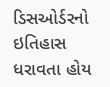ડિસઓર્ડરનો ઇતિહાસ ધરાવતા હોય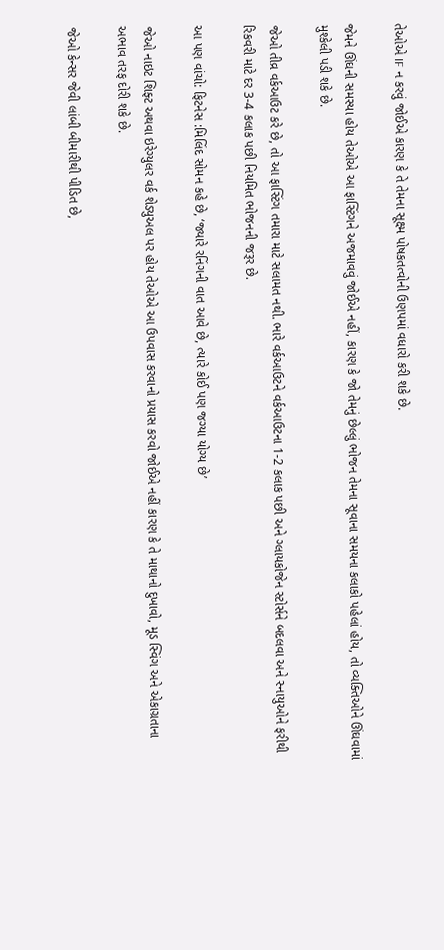તેઓએ IF ન કરવું જોઈએ કારણ કે તે તેમના સૂક્ષ્મ પોષકતત્વોની ઉણપમાં વધારો કરી શકે છે.

જેમને ઊંઘની સમસ્યા હોય તેઓએ આ ફાસ્ટિંગને અજમાવવું જોઈએ નહીં, કારણ કે જો તેમનું છેલ્લું ભોજન તેમના સૂવાના સમયના કલાકો પહેલાં હોય, તો વ્યક્તિઓને ઊંઘવામાં મુશ્કેલી પડી શકે છે.

જેઓ તીવ્ર વર્કઆઉટ કરે છે, તો આ ફાસ્ટિંગ તમારા માટે સલામત નથી. ભારે વર્કઆઉટને વર્કઆઉટના 1-2 કલાક પછી અને ગ્લાયકોજેન સ્ટોર્સને બદલવા અને સ્નાયુઓને ફરીથી રિકવરી માટે દર 3-4 કલાક પછી નિયમિત ભોજનની જરૂર છે.

આ પણ વાંચો: ફિટનેસ :મિલિંદ સોમન કહે છે, ‘જ્યારે રનિંગની વાત આવે છે, ત્યારે કોઈ પણ જગ્યા યોગ્ય છે’

જેઓ નાઇટ શિફ્ટ અથવા ઇરેગ્યુલર વર્ક શેડ્યુઅલ પર હોય તેઓએ આ ઉપવાસ કરવાનો પ્રયાસ કરવો જોઈએ નહીં કારણ કે તે માથાનો દુખાવો, મૂડ સ્વિંગ અને એકાગ્રતાના અભાવ તરફ દોરી શકે છે.

જેઓ કેન્સર જેવી લાંબી બીમારીથી પીડિત છે,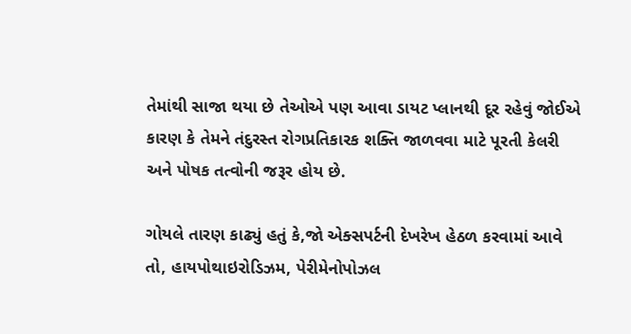તેમાંથી સાજા થયા છે તેઓએ પણ આવા ડાયટ પ્લાનથી દૂર રહેવું જોઈએ કારણ કે તેમને તંદુરસ્ત રોગપ્રતિકારક શક્તિ જાળવવા માટે પૂરતી કેલરી અને પોષક તત્વોની જરૂર હોય છે.

ગોયલે તારણ કાઢ્યું હતું કે,જો એક્સપર્ટની દેખરેખ હેઠળ કરવામાં આવે તો, હાયપોથાઇરોડિઝમ, પેરીમેનોપોઝલ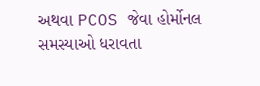અથવા PCOS જેવા હોર્મોનલ સમસ્યાઓ ધરાવતા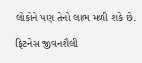લોકોને પણ તેનો લાભ મળી શકે છે.

ફિટનેસ જીવનશૈલી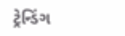ટ્રેન્ડિંગ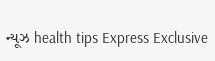ન્યૂઝ health tips Express Exclusive